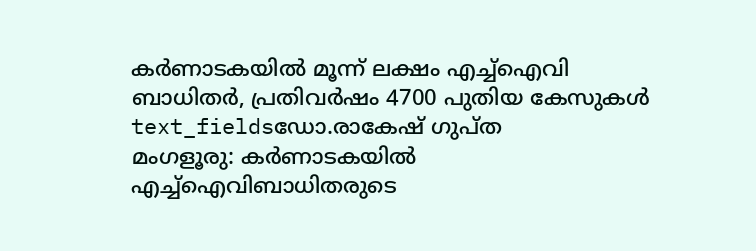കർണാടകയിൽ മൂന്ന് ലക്ഷം എച്ച്ഐവി ബാധിതർ, പ്രതിവർഷം 4700 പുതിയ കേസുകൾ
text_fieldsഡോ.രാകേഷ് ഗുപ്ത
മംഗളൂരു: കർണാടകയിൽ എച്ച്ഐവിബാധിതരുടെ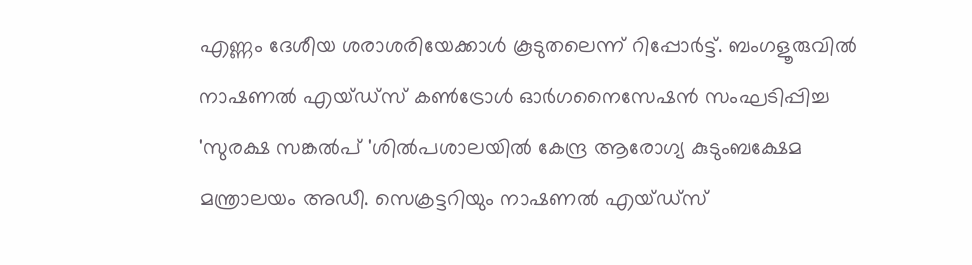എണ്ണം ദേശീയ ശരാശരിയേക്കാൾ കൂടുതലെന്ന് റിപ്പോർട്ട്. ബംഗളൂരുവിൽ നാഷണൽ എയ്ഡ്സ് കൺട്രോൾ ഓർഗനൈസേഷൻ സംഘടിപ്പിച്ച 'സുരക്ഷ സങ്കൽപ് 'ശിൽപശാലയിൽ കേന്ദ്ര ആരോഗ്യ കുടുംബക്ഷേമ മന്ത്രാലയം അഡീ. സെക്രട്ടറിയും നാഷണൽ എയ്ഡ്സ്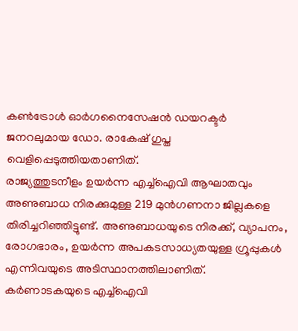കൺട്രോൾ ഓർഗനൈസേഷൻ ഡയറക്ടർ ജനറലുമായ ഡോ. രാകേഷ് ഗുപ്ത വെളിപ്പെടുത്തിയതാണിത്.
രാജ്യത്തുടനീളം ഉയർന്ന എച്ച്ഐവി ആഘാതവും അണുബാധ നിരക്കുമുള്ള 219 മുൻഗണനാ ജില്ലകളെ തിരിച്ചറിഞ്ഞിട്ടുണ്ട്. അണുബാധയുടെ നിരക്ക്, വ്യാപനം, രോഗഭാരം, ഉയർന്ന അപകടസാധ്യതയുള്ള ഗ്രൂപ്പുകൾ എന്നിവയുടെ അടിസ്ഥാനത്തിലാണിത്. കർണാടകയുടെ എച്ച്ഐവി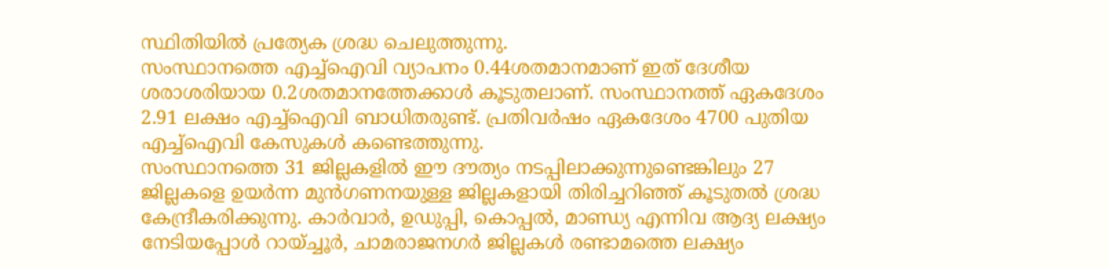സ്ഥിതിയിൽ പ്രത്യേക ശ്രദ്ധ ചെലുത്തുന്നു.
സംസ്ഥാനത്തെ എച്ച്ഐവി വ്യാപനം 0.44ശതമാനമാണ് ഇത് ദേശീയ ശരാശരിയായ 0.2ശതമാനത്തേക്കാൾ കൂടുതലാണ്. സംസ്ഥാനത്ത് ഏകദേശം 2.91 ലക്ഷം എച്ച്ഐവി ബാധിതരുണ്ട്. പ്രതിവർഷം ഏകദേശം 4700 പുതിയ എച്ച്ഐവി കേസുകൾ കണ്ടെത്തുന്നു.
സംസ്ഥാനത്തെ 31 ജില്ലകളിൽ ഈ ദൗത്യം നടപ്പിലാക്കുന്നുണ്ടെങ്കിലും 27 ജില്ലകളെ ഉയർന്ന മുൻഗണനയുള്ള ജില്ലകളായി തിരിച്ചറിഞ്ഞ് കൂടുതൽ ശ്രദ്ധ കേന്ദ്രീകരിക്കുന്നു. കാർവാർ, ഉഡുപ്പി, കൊപ്പൽ, മാണ്ഡ്യ എന്നിവ ആദ്യ ലക്ഷ്യം നേടിയപ്പോൾ റായ്ച്ചൂർ, ചാമരാജനഗർ ജില്ലകൾ രണ്ടാമത്തെ ലക്ഷ്യം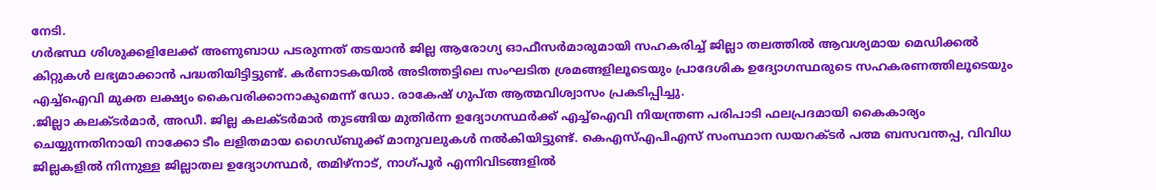നേടി.
ഗർഭസ്ഥ ശിശുക്കളിലേക്ക് അണുബാധ പടരുന്നത് തടയാൻ ജില്ല ആരോഗ്യ ഓഫീസർമാരുമായി സഹകരിച്ച് ജില്ലാ തലത്തിൽ ആവശ്യമായ മെഡിക്കൽ കിറ്റുകൾ ലഭ്യമാക്കാൻ പദ്ധതിയിട്ടിട്ടുണ്ട്. കർണാടകയിൽ അടിത്തട്ടിലെ സംഘടിത ശ്രമങ്ങളിലൂടെയും പ്രാദേശിക ഉദ്യോഗസ്ഥരുടെ സഹകരണത്തിലൂടെയും എച്ച്ഐവി മുക്ത ലക്ഷ്യം കൈവരിക്കാനാകുമെന്ന് ഡോ. രാകേഷ് ഗുപ്ത ആത്മവിശ്വാസം പ്രകടിപ്പിച്ചു.
.ജില്ലാ കലക്ടർമാർ, അഡീ. ജില്ല കലക്ടർമാർ തുടങ്ങിയ മുതിർന്ന ഉദ്യോഗസ്ഥർക്ക് എച്ച്ഐവി നിയന്ത്രണ പരിപാടി ഫലപ്രദമായി കൈകാര്യം ചെയ്യുന്നതിനായി നാക്കോ ടീം ലളിതമായ ഗൈഡ്ബുക്ക് മാനുവലുകൾ നൽകിയിട്ടുണ്ട്. കെഎസ്എപിഎസ് സംസ്ഥാന ഡയറക്ടർ പത്മ ബസവന്തപ്പ, വിവിധ ജില്ലകളിൽ നിന്നുള്ള ജില്ലാതല ഉദ്യോഗസ്ഥർ, തമിഴ്നാട്, നാഗ്പൂർ എന്നിവിടങ്ങളിൽ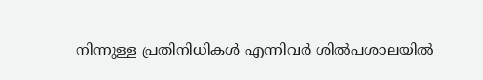നിന്നുള്ള പ്രതിനിധികൾ എന്നിവർ ശിൽപശാലയിൽ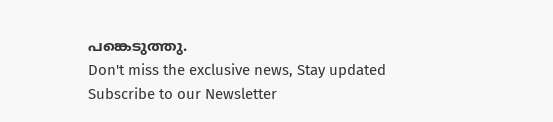പങ്കെടുത്തു.
Don't miss the exclusive news, Stay updated
Subscribe to our Newsletter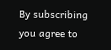By subscribing you agree to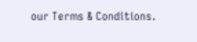our Terms & Conditions.